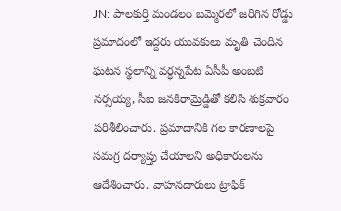JN: పాలకుర్తి మండలం బమ్మెరలో జరిగిన రోడ్డు ప్రమాదంలో ఇద్దరు యువకులు మృతి చెందిన ఘటన స్థలాన్ని వర్ధన్నపేట ఏసీపీ అంబటి నర్సయ్య, సీఐ జనకిరామ్రెడ్డితో కలిసి శుక్రవారం పరిశీలించారు. ప్రమాదానికి గల కారణాలపై సమగ్ర దర్యాప్తు చేయాలని అధికారులను ఆదేశించారు. వాహనదారులు ట్రాఫిక్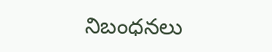నిబంధనలు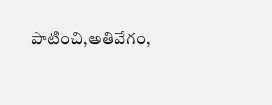పాటించి,అతివేగం,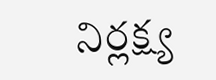నిర్లక్ష్య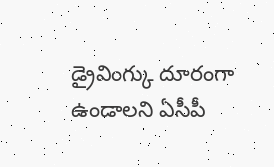డ్రైవింగ్కు దూరంగా ఉండాలని ఏసీపీ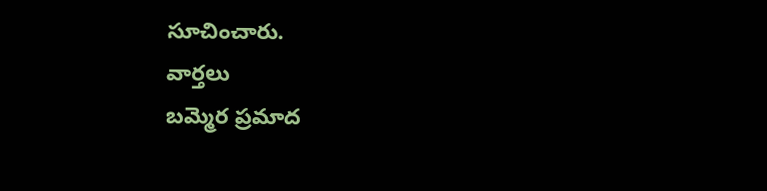సూచించారు.
వార్తలు
బమ్మెర ప్రమాద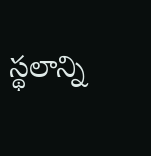స్థలాన్ని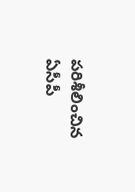పరిశీలించిన ఏసీపీ